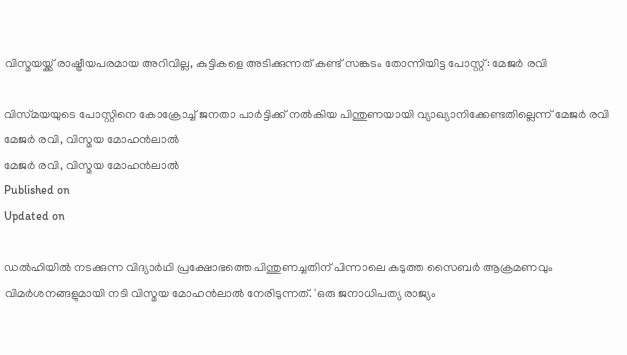വിസ്മയയ്ക്ക് രാഷ്ട്രീയപരമായ അറിവില്ല, കുട്ടികളെ അടിക്കുന്നത് കണ്ട് സങ്കടം തോന്നിയിട്ട പോസ്റ്റ്: മേജർ രവി

വിസ്‌മയയുടെ പോസ്റ്റിനെ കോക്രോച്ച് ജനതാ പാർട്ടിക്ക് നൽകിയ പിന്തുണയായി വ്യാഖ്യാനിക്കേണ്ടതില്ലെന്ന് മേജർ രവി
മേജർ രവി, വിസ്മയ മോഹൻലാൽ
മേജർ രവി, വിസ്മയ മോഹൻലാൽ
Published on
Updated on

ഡൽഹിയിൽ നടക്കുന്ന വിദ്യാർഥി പ്രക്ഷോഭത്തെ പിന്തുണച്ചതിന് പിന്നാലെ കടുത്ത സൈബർ ആക്രമണവും വിമർശനങ്ങളുമായി നടി വിസ്മയ മോഹൻലാൽ നേരിടുന്നത്. 'ഒരു ജനാധിപത്യ രാജ്യം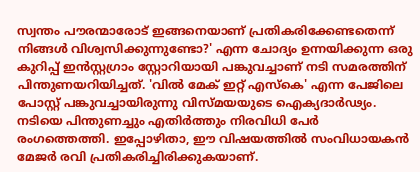സ്വന്തം പൗരന്മാരോട് ഇങ്ങനെയാണ് പ്രതികരിക്കേണ്ടതെന്ന് നിങ്ങൾ വിശ്വസിക്കുന്നുണ്ടോ?' എന്ന ചോദ്യം ഉന്നയിക്കുന്ന ഒരു കുറിപ്പ് ഇൻസ്റ്റഗ്രാം സ്റ്റോറിയായി പങ്കുവച്ചാണ് നടി സമരത്തിന് പിന്തുണയറിയിച്ചത്. 'വിൽ മേക് ഇറ്റ് എസ്കെ' എന്ന പേജിലെ പോസ്റ്റ് പങ്കുവച്ചായിരുന്നു വിസ്മയയുടെ ഐക്യദാര്‍ഢ്യം. നടിയെ പിന്തുണച്ചും എതിർത്തും നിരവിധി പേർ രംഗത്തെത്തി. ഇപ്പോഴിതാ, ഈ വിഷയത്തിൽ സംവിധായകൻ മേജർ രവി പ്രതികരിച്ചിരിക്കുകയാണ്.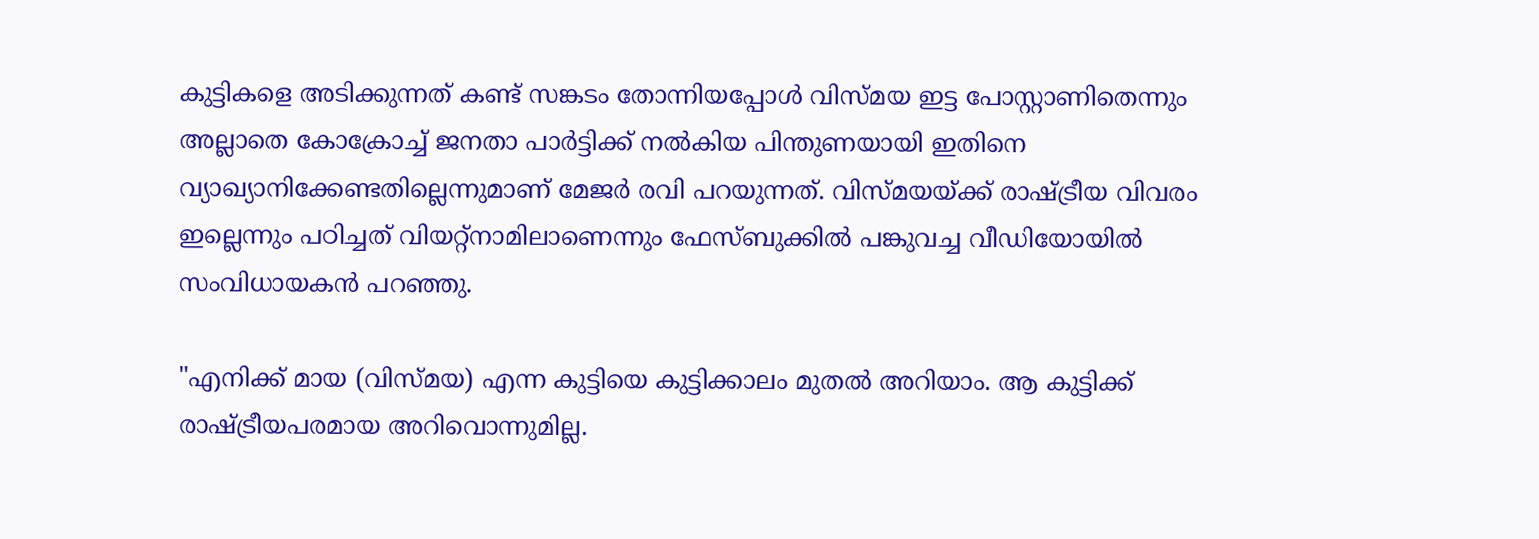കുട്ടികളെ അടിക്കുന്നത് കണ്ട് സങ്കടം തോന്നിയപ്പോൾ വിസ്മയ ഇട്ട പോസ്റ്റാണിതെന്നും അല്ലാതെ കോക്രോച്ച് ജനതാ പാർട്ടിക്ക് നൽകിയ പിന്തുണയായി ഇതിനെ വ്യാഖ്യാനിക്കേണ്ടതില്ലെന്നുമാണ് മേജർ രവി പറയുന്നത്. വിസ്മയയ്ക്ക് രാഷ്ട്രീയ വിവരം ഇല്ലെന്നും പഠിച്ചത് വിയറ്റ്നാമിലാണെന്നും ഫേസ്ബുക്കിൽ പങ്കുവച്ച വീഡിയോയിൽ സംവിധായകൻ പറഞ്ഞു.

"എനിക്ക് മായ (വിസ്മയ) എന്ന കുട്ടിയെ കുട്ടിക്കാലം മുതൽ അറിയാം. ആ കുട്ടിക്ക് രാഷ്ട്രീയപരമായ അറിവൊന്നുമില്ല.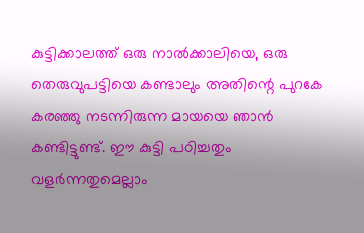കുട്ടിക്കാലത്ത് ഒരു നാൽക്കാലിയെ, ഒരു തെരുവുപട്ടിയെ കണ്ടാലും അതിന്റെ പുറകേ കരഞ്ഞു നടന്നിരുന്ന മായയെ ഞാൻ കണ്ടിട്ടുണ്ട്. ഈ കുട്ടി പഠിച്ചതും വളർന്നതുമെല്ലാം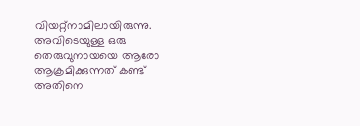വിയറ്റ്നാമിലായിരുന്നു. അവിടെയുള്ള ഒരു തെരുവുനായയെ ആരോ ആക്രമിക്കുന്നത് കണ്ട് അതിനെ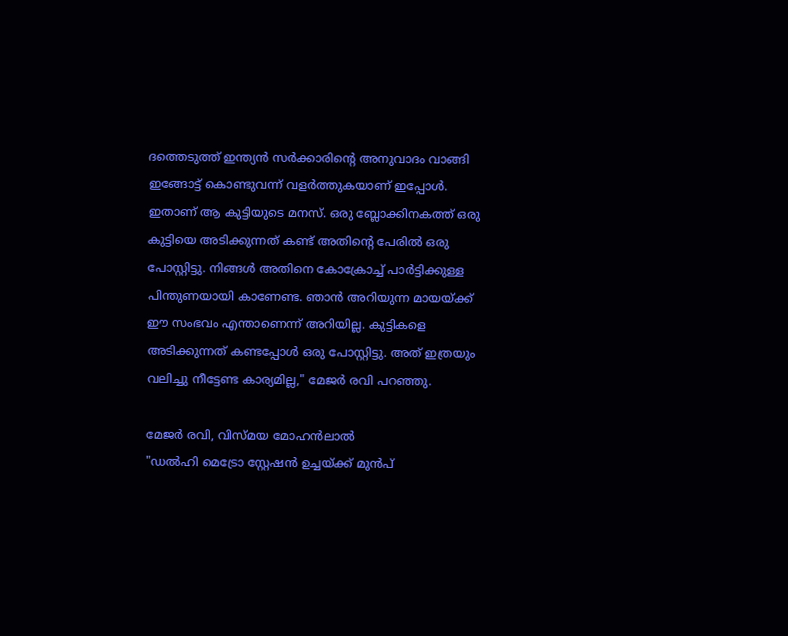ദത്തെടുത്ത് ഇന്ത്യൻ സർക്കാരിന്റെ അനുവാദം വാങ്ങി ഇങ്ങോട്ട് കൊണ്ടുവന്ന് വളർത്തുകയാണ് ഇപ്പോൾ. ഇതാണ് ആ കുട്ടിയുടെ മനസ്. ഒരു ബ്ലോക്കിനകത്ത് ഒരു കുട്ടിയെ അടിക്കുന്നത് കണ്ട് അതിന്റെ പേരിൽ ഒരു പോസ്റ്റിട്ടു. നിങ്ങൾ അതിനെ കോക്രോച്ച് പാർട്ടിക്കുള്ള പിന്തുണയായി കാണേണ്ട. ഞാൻ അറിയുന്ന മായയ്‌ക്ക് ഈ സംഭവം എന്താണെന്ന് അറിയില്ല. കുട്ടികളെ അടിക്കുന്നത് കണ്ടപ്പോൾ ഒരു പോസ്റ്റിട്ടു. അത് ഇത്രയും വലിച്ചു നീട്ടേണ്ട കാര്യമില്ല," മേജർ രവി പറഞ്ഞു.

മേജർ രവി, വിസ്മയ മോഹൻലാൽ
"ഡൽഹി മെട്രോ സ്റ്റേഷൻ ഉച്ചയ്ക്ക് മുൻപ്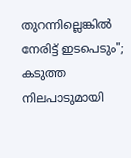തുറന്നില്ലെങ്കിൽ നേരിട്ട് ഇടപെടും"; കടുത്ത നിലപാടുമായി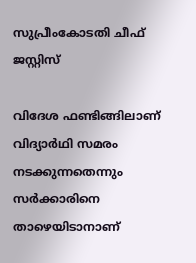സുപ്രീംകോടതി ചീഫ് ജസ്റ്റിസ്

വിദേശ ഫണ്ടിങ്ങിലാണ് വിദ്യാർഥി സമരം നടക്കുന്നതെന്നും സർക്കാരിനെ താഴെയിടാനാണ്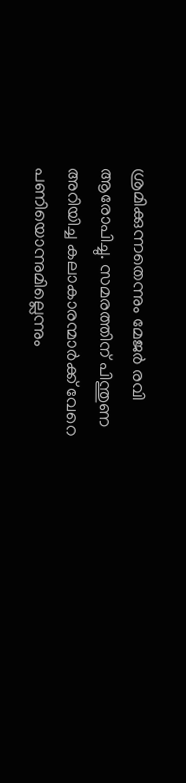ശ്രമിക്കുന്നതെന്നും മേജർ രവി ആരോപിച്ചു. സമരത്തിന് പിന്തുണ അറിയിച്ച കലാകാരന്മാർക്ക് വേറെ പണിയൊന്നുമില്ലെന്നും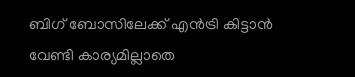ബിഗ് ബോസിലേക്ക് എൻട്രി കിട്ടാൻ വേണ്ടി കാര്യമില്ലാതെ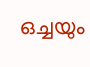ഒച്ചയും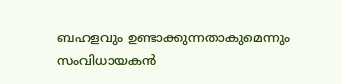ബഹളവും ഉണ്ടാക്കുന്നതാകുമെന്നും സംവിധായകൻ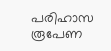പരിഹാസ രൂപേണ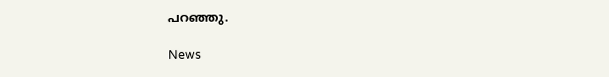പറഞ്ഞു.

News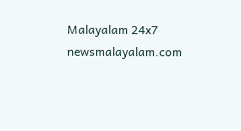Malayalam 24x7
newsmalayalam.com